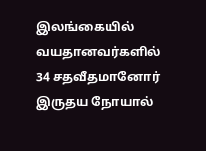இலங்கையில் வயதானவர்களில் 34 சதவீதமானோர் இருதய நோயால்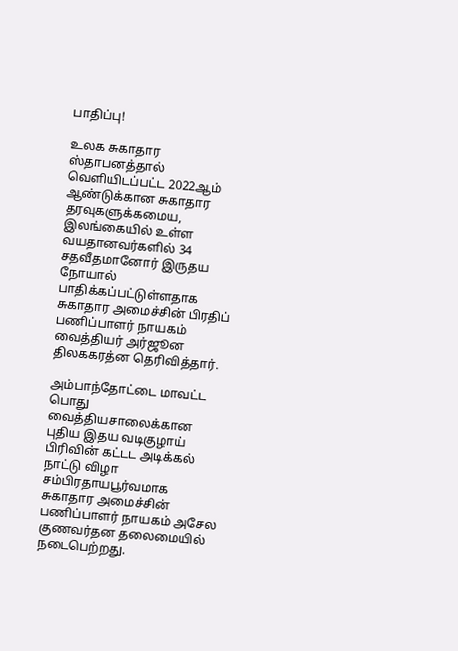பாதிப்பு!

உலக சுகாதார ஸ்தாபனத்தால் வெளியிடப்பட்ட 2022ஆம் ஆண்டுக்கான சுகாதார தரவுகளுக்கமைய, இலங்கையில் உள்ள வயதானவர்களில் 34 சதவீதமானோர் இருதய நோயால் பாதிக்கப்பட்டுள்ளதாக சுகாதார அமைச்சின் பிரதிப் பணிப்பாளர் நாயகம் வைத்தியர் அர்ஜூன திலககரத்ன தெரிவித்தார்.

அம்பாந்தோட்டை மாவட்ட பொது வைத்தியசாலைக்கான புதிய இதய வடிகுழாய் பிரிவின் கட்டட அடிக்கல் நாட்டு விழா சம்பிரதாயபூர்வமாக சுகாதார அமைச்சின் பணிப்பாளர் நாயகம் அசேல குணவர்தன தலைமையில் நடைபெற்றது.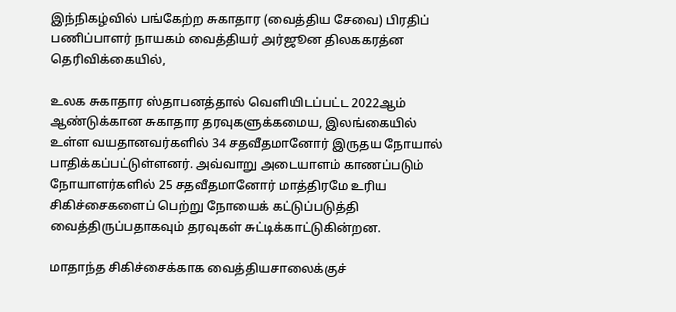இந்நிகழ்வில் பங்கேற்ற சுகாதார (வைத்திய சேவை) பிரதிப் பணிப்பாளர் நாயகம் வைத்தியர் அர்ஜூன திலககரத்ன தெரிவிக்கையில்,

உலக சுகாதார ஸ்தாபனத்தால் வெளியிடப்பட்ட 2022ஆம் ஆண்டுக்கான சுகாதார தரவுகளுக்கமைய, இலங்கையில் உள்ள வயதானவர்களில் 34 சதவீதமானோர் இருதய நோயால் பாதிக்கப்பட்டுள்ளனர். அவ்வாறு அடையாளம் காணப்படும் நோயாளர்களில் 25 சதவீதமானோர் மாத்திரமே உரிய சிகிச்சைகளைப் பெற்று நோயைக் கட்டுப்படுத்தி வைத்திருப்பதாகவும் தரவுகள் சுட்டிக்காட்டுகின்றன.

மாதாந்த சிகிச்சைக்காக வைத்தியசாலைக்குச்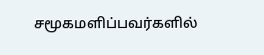சமூகமளிப்பவர்களில்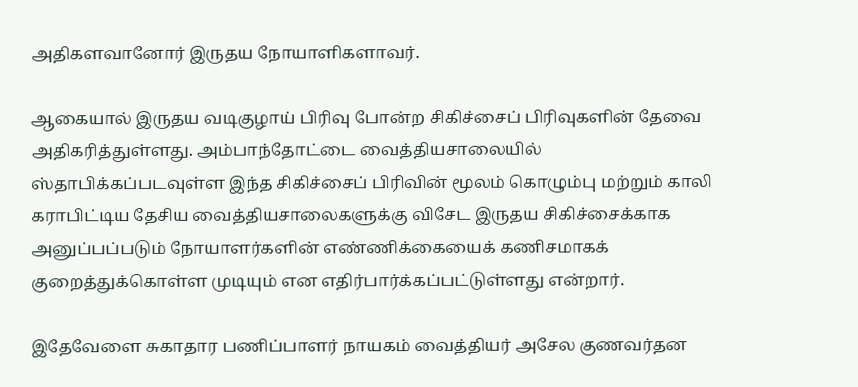அதிகளவானோர் இருதய நோயாளிகளாவர்.

ஆகையால் இருதய வடிகுழாய் பிரிவு போன்ற சிகிச்சைப் பிரிவுகளின் தேவை அதிகரித்துள்ளது. அம்பாந்தோட்டை வைத்தியசாலையில் ஸ்தாபிக்கப்படவுள்ள இந்த சிகிச்சைப் பிரிவின் மூலம் கொழும்பு மற்றும் காலி கராபிட்டிய தேசிய வைத்தியசாலைகளுக்கு விசேட இருதய சிகிச்சைக்காக அனுப்பப்படும் நோயாளர்களின் எண்ணிக்கையைக் கணிசமாகக் குறைத்துக்கொள்ள முடியும் என எதிர்பார்க்கப்பட்டுள்ளது என்றார்.

இதேவேளை சுகாதார பணிப்பாளர் நாயகம் வைத்தியர் அசேல குணவர்தன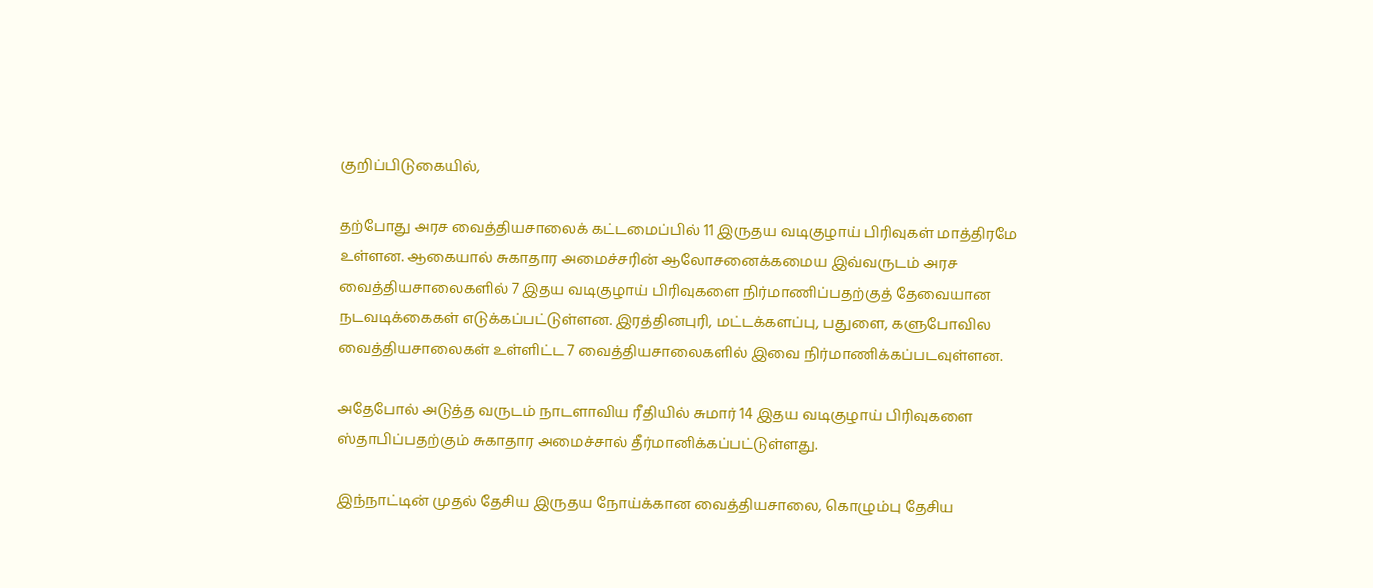குறிப்பிடுகையில்,

தற்போது அரச வைத்தியசாலைக் கட்டமைப்பில் 11 இருதய வடிகுழாய் பிரிவுகள் மாத்திரமே உள்ளன. ஆகையால் சுகாதார அமைச்சரின் ஆலோசனைக்கமைய இவ்வருடம் அரச வைத்தியசாலைகளில் 7 இதய வடிகுழாய் பிரிவுகளை நிர்மாணிப்பதற்குத் தேவையான நடவடிக்கைகள் எடுக்கப்பட்டுள்ளன. இரத்தினபுரி, மட்டக்களப்பு, பதுளை, களுபோவில வைத்தியசாலைகள் உள்ளிட்ட 7 வைத்தியசாலைகளில் இவை நிர்மாணிக்கப்படவுள்ளன.

அதேபோல் அடுத்த வருடம் நாடளாவிய ரீதியில் சுமார் 14 இதய வடிகுழாய் பிரிவுகளை ஸ்தாபிப்பதற்கும் சுகாதார அமைச்சால் தீர்மானிக்கப்பட்டுள்ளது.

இந்நாட்டின் முதல் தேசிய இருதய நோய்க்கான வைத்தியசாலை, கொழும்பு தேசிய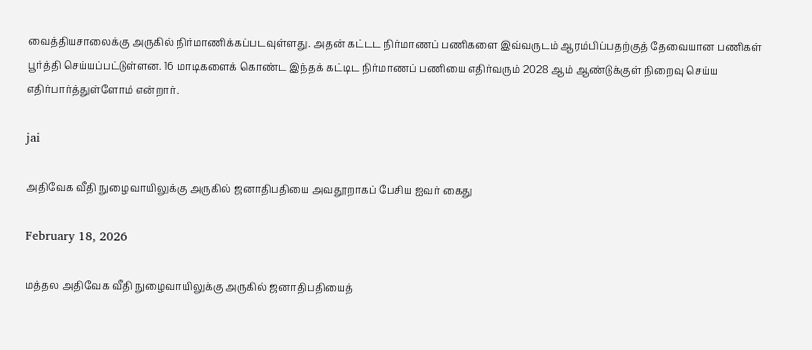வைத்தியசாலைக்கு அருகில் நிர்மாணிக்கப்படவுள்ளது. அதன் கட்டட நிர்மாணப் பணிகளை இவ்வருடம் ஆரம்பிப்பதற்குத் தேவையான பணிகள் பூர்த்தி செய்யப்பட்டுள்ளன. 16 மாடிகளைக் கொண்ட இந்தக் கட்டிட நிர்மாணப் பணியை எதிர்வரும் 2028 ஆம் ஆண்டுக்குள் நிறைவு செய்ய எதிர்பார்த்துள்ளோம் என்றார்.

jai

அதிவேக வீதி நுழைவாயிலுக்கு அருகில் ஜனாதிபதியை அவதூறாகப் பேசிய ஐவர் கைது

February 18, 2026

மத்தல அதிவேக வீதி நுழைவாயிலுக்கு அருகில் ஜனாதிபதியைத்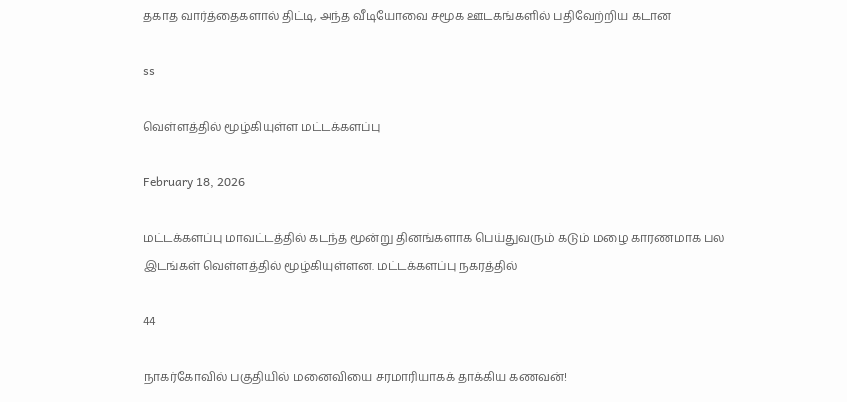தகாத வார்த்தைகளால் திட்டி, அந்த வீடியோவை சமூக ஊடகங்களில் பதிவேற்றிய கடான

ss

வெள்ளத்தில் மூழ்கியுள்ள மட்டக்களப்பு

February 18, 2026

மட்டக்களப்பு மாவட்டத்தில் கடந்த மூன்று தினங்களாக பெய்துவரும் கடும் மழை காரணமாக பல இடங்கள் வெள்ளத்தில் மூழ்கியுள்ளன. மட்டக்களப்பு நகரத்தில்

44

நாகர்கோவில் பகுதியில் மனைவியை சரமாரியாகக் தாக்கிய கணவன்!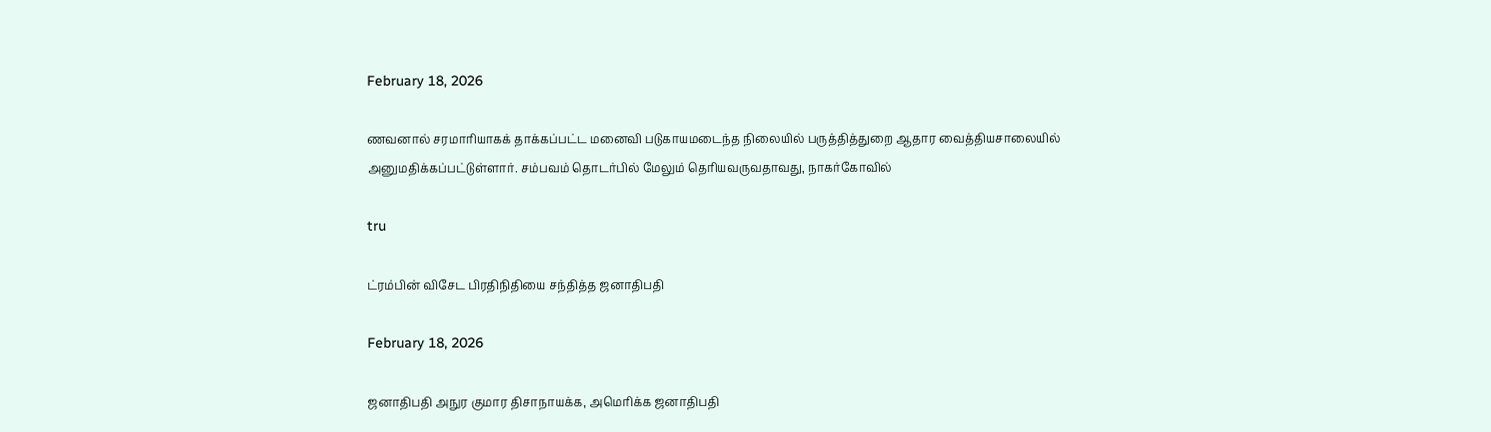February 18, 2026

ணவனால் சரமாரியாகக் தாக்கப்பட்ட மனைவி படுகாயமடைந்த நிலையில் பருத்தித்துறை ஆதார வைத்தியசாலையில் அனுமதிக்கப்பட்டுள்ளார். சம்பவம் தொடர்பில் மேலும் தெரியவருவதாவது, நாகர்கோவில்

tru

ட்ரம்பின் விசேட பிரதிநிதியை சந்தித்த ஜனாதிபதி

February 18, 2026

ஜனாதிபதி அநுர குமார திசாநாயக்க, அமெரிக்க ஜனாதிபதி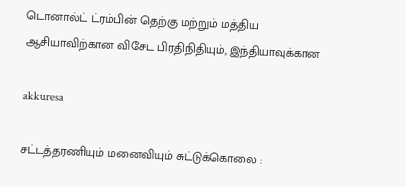டொனால்ட் ட்ரம்பின் தெற்கு மற்றும் மத்திய ஆசியாவிற்கான விசேட பிரதிநிதியும், இந்தியாவுக்கான

akkuresa

சட்டத்தரணியும் மனைவியும் சுட்டுக்கொலை :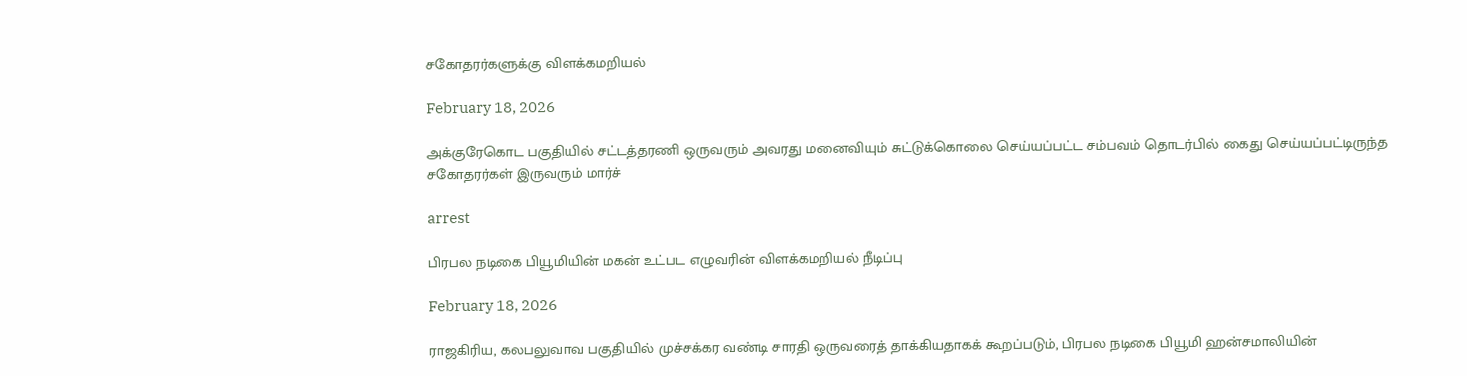சகோதரர்களுக்கு விளக்கமறியல்

February 18, 2026

அக்குரேகொட பகுதியில் சட்டத்தரணி ஒருவரும் அவரது மனைவியும் சுட்டுக்கொலை செய்யப்பட்ட சம்பவம் தொடர்பில் கைது செய்யப்பட்டிருந்த சகோதரர்கள் இருவரும் மார்ச்

arrest

பிரபல நடிகை பியூமியின் மகன் உட்பட எழுவரின் விளக்கமறியல் நீடிப்பு

February 18, 2026

ராஜகிரிய, கலபலுவாவ பகுதியில் முச்சக்கர வண்டி சாரதி ஒருவரைத் தாக்கியதாகக் கூறப்படும், பிரபல நடிகை பியூமி ஹன்சமாலியின்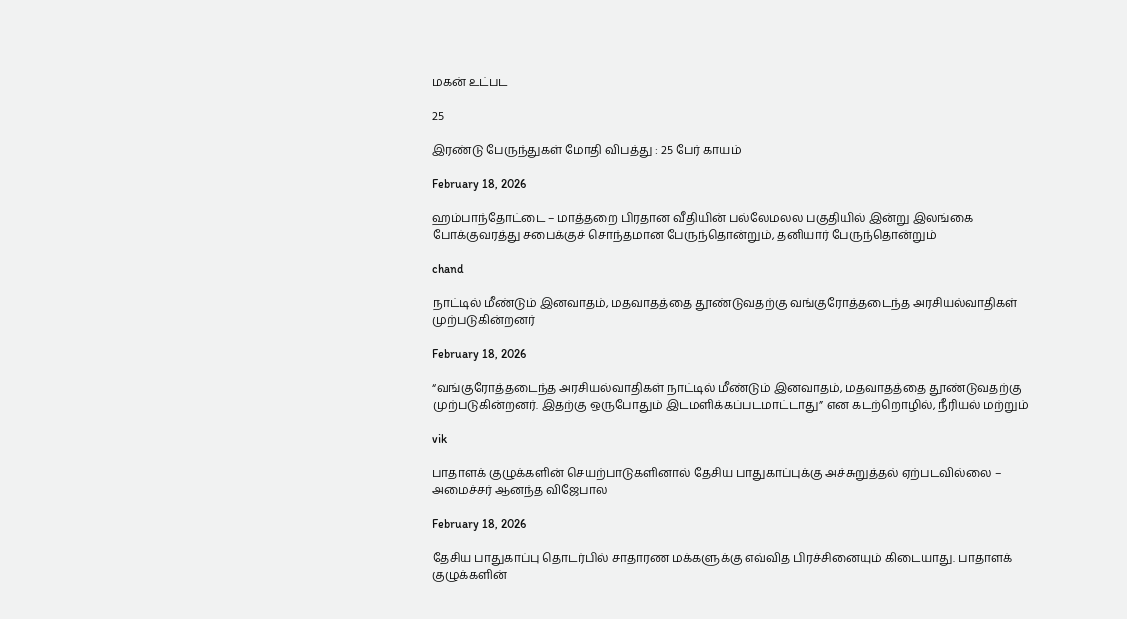மகன் உட்பட

25

இரண்டு பேருந்துகள் மோதி விபத்து : 25 பேர் காயம்

February 18, 2026

ஹம்பாந்தோட்டை – மாத்தறை பிரதான வீதியின் பல்லேமலல பகுதியில் இன்று இலங்கை போக்குவரத்து சபைக்குச் சொந்தமான பேருந்தொன்றும், தனியார் பேருந்தொன்றும்

chand

நாட்டில் மீண்டும் இனவாதம், மதவாதத்தை தூண்டுவதற்கு வங்குரோத்தடைந்த அரசியல்வாதிகள் முற்படுகின்றனர்

February 18, 2026

“வங்குரோத்தடைந்த அரசியல்வாதிகள் நாட்டில் மீண்டும் இனவாதம், மதவாதத்தை தூண்டுவதற்கு முற்படுகின்றனர். இதற்கு ஒருபோதும் இடமளிக்கப்படமாட்டாது” என கடற்றொழில், நீரியல் மற்றும்

vik

பாதாளக் குழுக்களின் செயற்பாடுகளினால் தேசிய பாதுகாப்புக்கு அச்சுறுத்தல் ஏற்படவில்லை – அமைச்சர் ஆனந்த விஜேபால

February 18, 2026

தேசிய பாதுகாப்பு தொடர்பில் சாதாரண மக்களுக்கு எவ்வித பிரச்சினையும் கிடையாது. பாதாளக் குழுக்களின்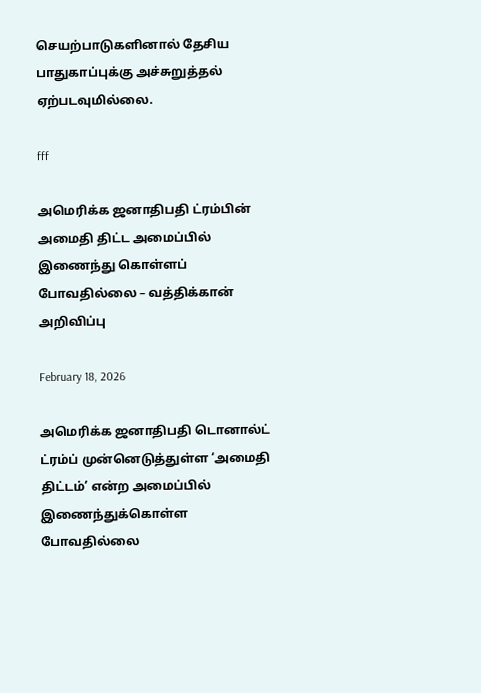செயற்பாடுகளினால் தேசிய பாதுகாப்புக்கு அச்சுறுத்தல் ஏற்படவுமில்லை.

fff

அமெரிக்க ஜனாதிபதி ட்ரம்பின் அமைதி திட்ட அமைப்பில் இணைந்து கொள்ளப் போவதில்லை – வத்திக்கான் அறிவிப்பு

February 18, 2026

அமெரிக்க ஜனாதிபதி டொனால்ட் ட்ரம்ப் முன்னெடுத்துள்ள ‘அமைதி திட்டம்’ என்ற அமைப்பில் இணைந்துக்கொள்ள போவதில்லை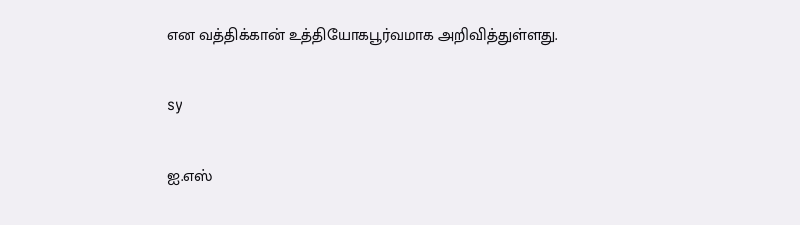என வத்திக்கான் உத்தியோகபூர்வமாக அறிவித்துள்ளது.

sy

ஐ.எஸ்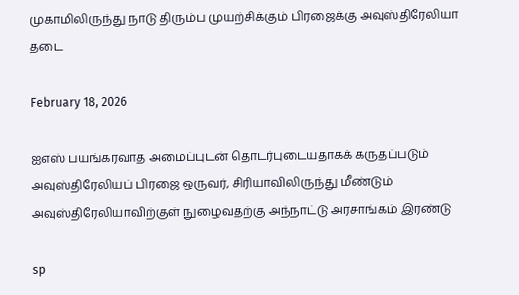முகாமிலிருந்து நாடு திரும்ப முயற்சிக்கும் பிரஜைக்கு அவுஸ்திரேலியா தடை

February 18, 2026

ஐஎஸ் பயங்கரவாத அமைப்புடன் தொடர்புடையதாகக் கருதப்படும் அவுஸ்திரேலியப் பிரஜை ஒருவர், சிரியாவிலிருந்து மீண்டும் அவுஸ்திரேலியாவிற்குள் நுழைவதற்கு அந்நாட்டு அரசாங்கம் இரண்டு

sp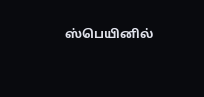ஸ்பெயினில்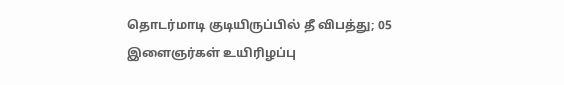தொடர்மாடி குடியிருப்பில் தீ விபத்து; 05 இளைஞர்கள் உயிரிழப்பு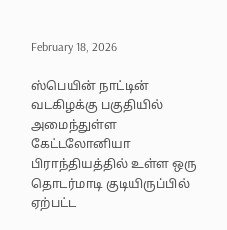February 18, 2026

ஸ்பெயின் நாட்டின் வடகிழக்கு பகுதியில் அமைந்துள்ள கேட்டலோனியா பிராந்தியத்தில் உள்ள ஒரு தொடர்மாடி குடியிருப்பில் ஏற்பட்ட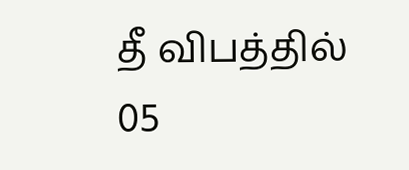தீ விபத்தில் 05